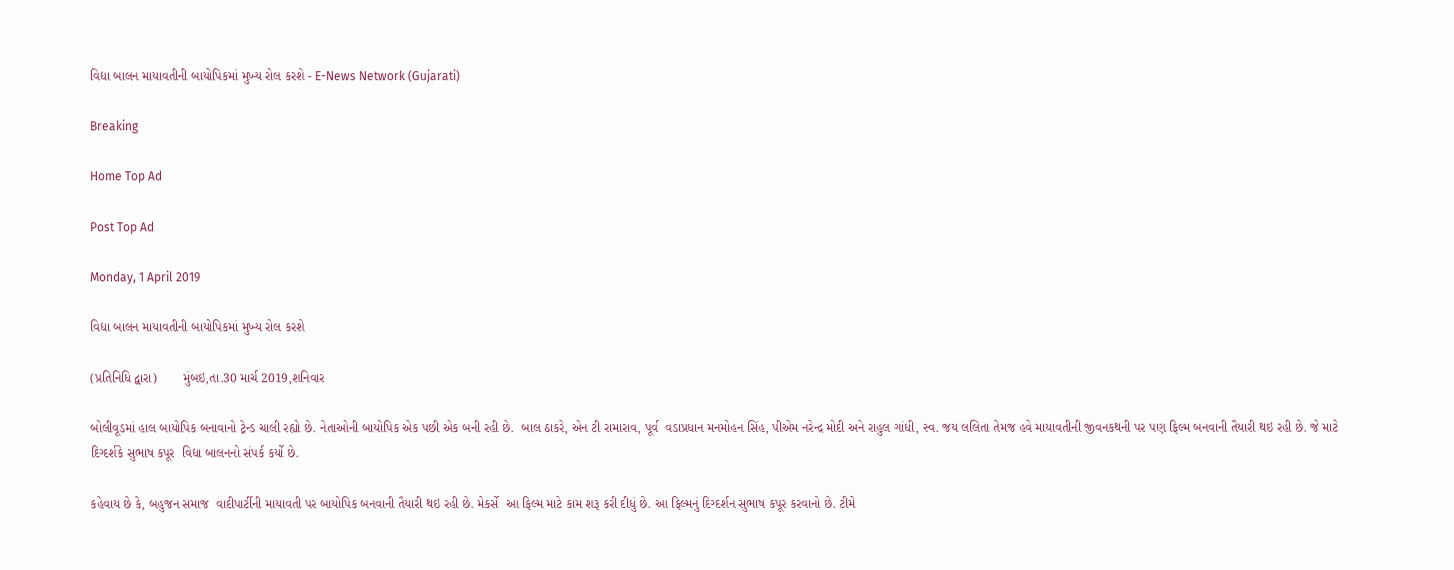વિદ્યા બાલન માયાવતીની બાયોપિકમાં મુખ્ય રોલ કરશે - E-News Network (Gujarati)

Breaking

Home Top Ad

Post Top Ad

Monday, 1 April 2019

વિદ્યા બાલન માયાવતીની બાયોપિકમાં મુખ્ય રોલ કરશે

(પ્રતિનિધિ દ્વારા)       મુંબઇ,તા.30 માર્ચ 2019,શનિવાર

બોલીવૂડમાં હાલ બાયોપિક બનાવાનો ટ્રેન્ડ ચાલી રહ્યો છે. નેતાઓની બાયોપિક એક પછી એક બની રહી છે.  બાલ ઠાકરે, એન ટી રામારાવ, પૂર્વ  વડાપ્રધાન મનમોહન સિંહ, પીએમ નરેન્દ્ર મોદી અને રાહુલ ગાંધી, સ્વ. જય લલિતા તેમજ હવે માયાવતીની જીવનકથની પર પણ ફિલ્મ બનવાની તૈયારી થઇ રહી છે. જે માટે દિગ્દર્શકે સુભાષ કપૂર  વિદ્યા બાલનનો સંપર્ક કર્યો છે.

કહેવાય છે કે, બહુજન સમાજ  વાદીપાર્ટીની માયાવતી પર બાયોપિક બનવાની તૈયારી થઇ રહી છે. મેકર્સે  આ ફિલ્મ માટે કામ શરૂ કરી દીધું છે. આ ફિલ્મનું દિગ્દર્શન સુભાષ કપૂર કરવાનો છે. ટીમે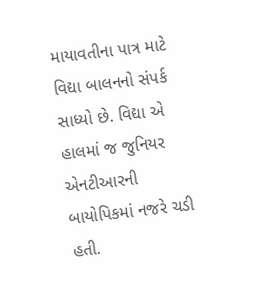માયાવતીના પાત્ર માટે વિદ્યા બાલનનો સંપર્ક  સાધ્યો છે. વિદ્યા એ હાલમાં જ જુનિયર એનટીઆરની બાયોપિકમાં નજરે ચડી હતી.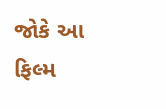જોકે આ ફિલ્મ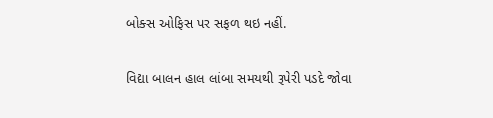બોક્સ ઓફિસ પર સફળ થઇ નહીં.

વિદ્યા બાલન હાલ લાંબા સમયથી રૂપેરી પડદે જોવા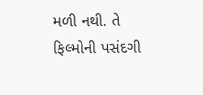મળી નથી. તે ફિલ્મોની પસંદગી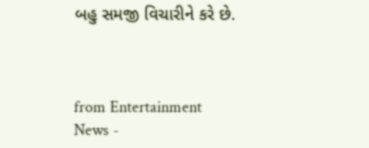બહુ સમજી વિચારીને કરે છે.



from Entertainment News -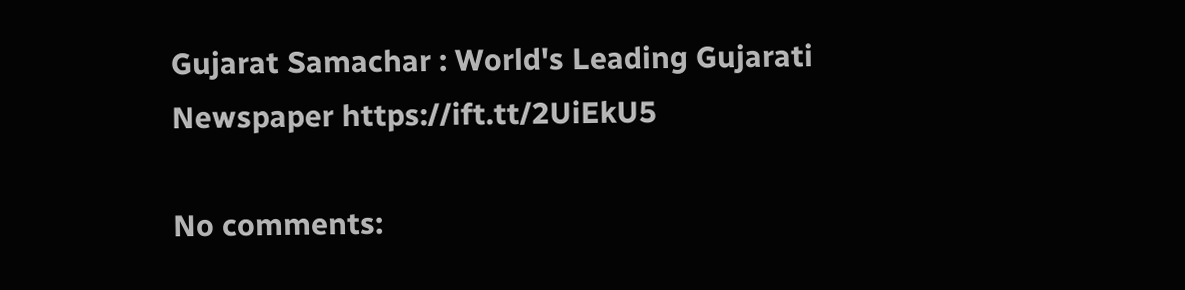Gujarat Samachar : World's Leading Gujarati Newspaper https://ift.tt/2UiEkU5

No comments: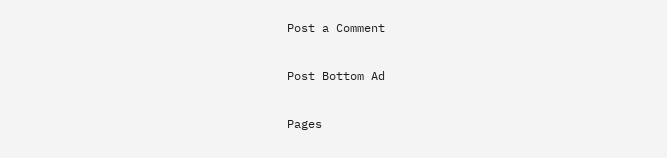Post a Comment

Post Bottom Ad

Pages